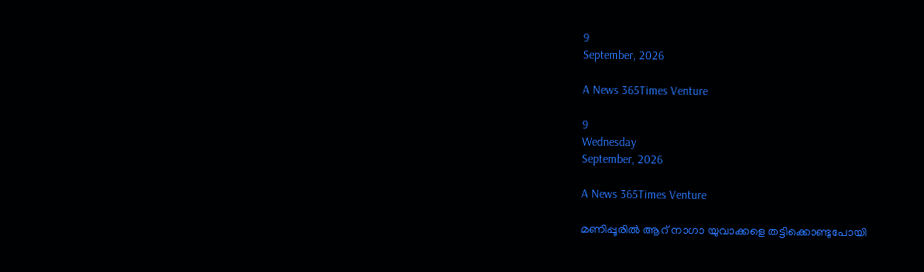9
September, 2026

A News 365Times Venture

9
Wednesday
September, 2026

A News 365Times Venture

മണിപ്പൂരിൽ ആറ് നാഗാ യുവാക്കളെ തട്ടിക്കൊണ്ടുപോയി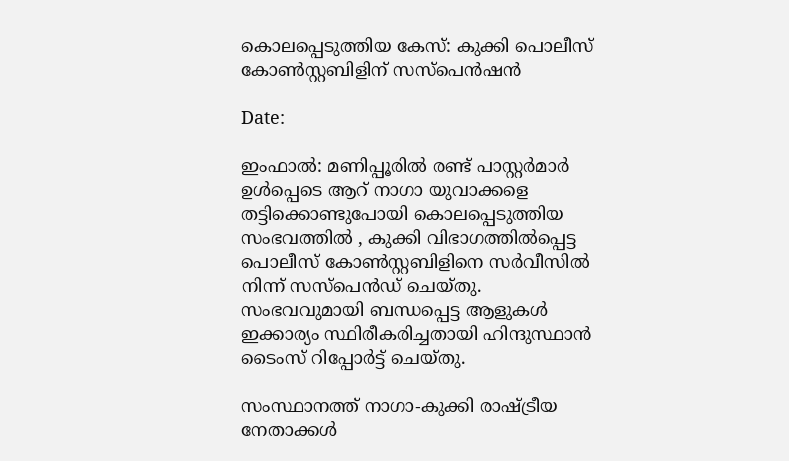കൊലപ്പെടുത്തിയ കേസ്: കുക്കി പൊലീസ് കോൺസ്റ്റബിളിന് സസ്‌പെൻഷൻ

Date:

ഇംഫാൽ: മണിപ്പൂരിൽ രണ്ട് പാസ്റ്റർമാർ ഉൾപ്പെടെ ആറ് നാഗാ യുവാക്കളെ തട്ടിക്കൊണ്ടുപോയി കൊലപ്പെടുത്തിയ സംഭവത്തിൽ , കുക്കി വിഭാഗത്തിൽപ്പെട്ട പൊലീസ് കോൺസ്റ്റബിളിനെ സർവീസിൽ നിന്ന് സസ്‌പെൻഡ് ചെയ്തു. സംഭവവുമായി ബന്ധപ്പെട്ട ആളുകൾ ഇക്കാര്യം സ്ഥിരീകരിച്ചതായി ഹിന്ദുസ്ഥാൻ ടൈംസ് റിപ്പോർട്ട് ചെയ്തു.

സംസ്ഥാനത്ത് നാഗാ-കുക്കി രാഷ്ട്രീയ നേതാക്കൾ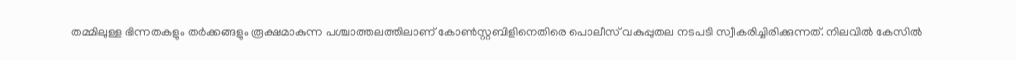തമ്മിലുള്ള ഭിന്നതകളും തർക്കങ്ങളും രൂക്ഷമാകുന്ന പശ്ചാത്തലത്തിലാണ് കോൺസ്റ്റബിളിനെതിരെ പൊലീസ് വകുപ്പുതല നടപടി സ്വീകരിച്ചിരിക്കുന്നത്. നിലവിൽ കേസിൽ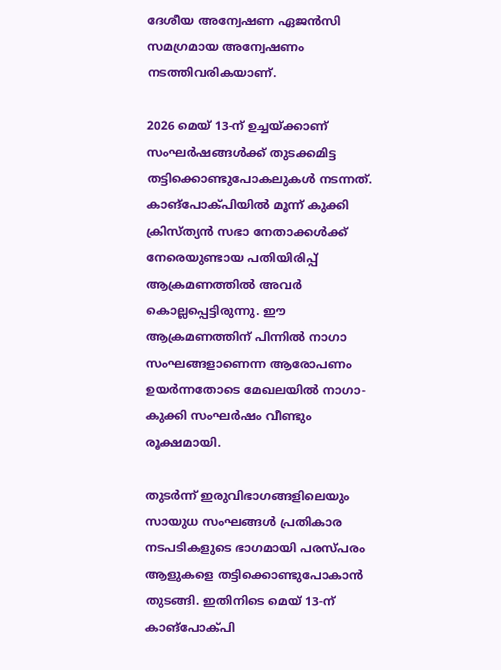ദേശീയ അന്വേഷണ ഏജൻസി സമഗ്രമായ അന്വേഷണം നടത്തിവരികയാണ്.

2026 മെയ് 13-ന് ഉച്ചയ്ക്കാണ് സംഘർഷങ്ങൾക്ക് തുടക്കമിട്ട തട്ടിക്കൊണ്ടുപോകലുകൾ നടന്നത്. കാങ്‌പോക്പിയിൽ മൂന്ന് കുക്കി ക്രിസ്ത്യൻ സഭാ നേതാക്കൾക്ക് നേരെയുണ്ടായ പതിയിരിപ്പ് ആക്രമണത്തിൽ അവർ കൊല്ലപ്പെട്ടിരുന്നു. ഈ ആക്രമണത്തിന് പിന്നിൽ നാഗാ സംഘങ്ങളാണെന്ന ആരോപണം ഉയർന്നതോടെ മേഖലയിൽ നാഗാ-കുക്കി സംഘർഷം വീണ്ടും രൂക്ഷമായി.

തുടർന്ന് ഇരുവിഭാഗങ്ങളിലെയും സായുധ സംഘങ്ങൾ പ്രതികാര നടപടികളുടെ ഭാഗമായി പരസ്പരം ആളുകളെ തട്ടിക്കൊണ്ടുപോകാൻ തുടങ്ങി. ഇതിനിടെ മെയ് 13-ന് കാങ്പോക്പി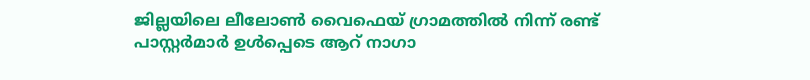ജില്ലയിലെ ലീലോൺ വൈഫെയ് ഗ്രാമത്തിൽ നിന്ന് രണ്ട് പാസ്റ്റർമാർ ഉൾപ്പെടെ ആറ് നാഗാ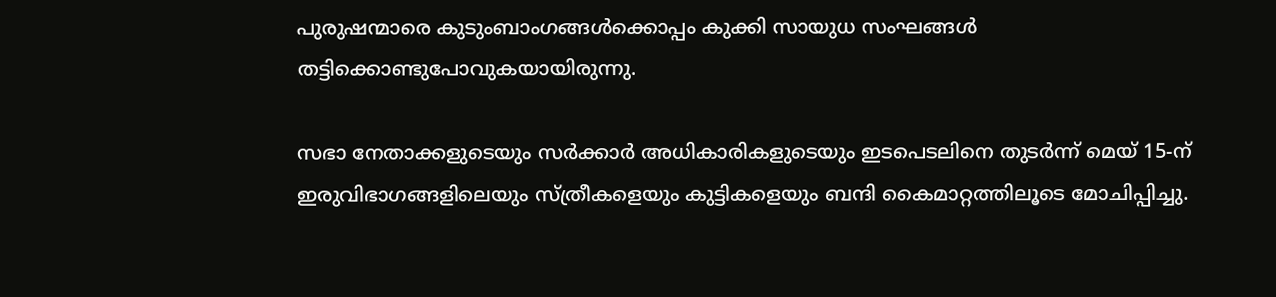പുരുഷന്മാരെ കുടുംബാംഗങ്ങൾക്കൊപ്പം കുക്കി സായുധ സംഘങ്ങൾ തട്ടിക്കൊണ്ടുപോവുകയായിരുന്നു.

സഭാ നേതാക്കളുടെയും സർക്കാർ അധികാരികളുടെയും ഇടപെടലിനെ തുടർന്ന് മെയ് 15-ന് ഇരുവിഭാഗങ്ങളിലെയും സ്ത്രീകളെയും കുട്ടികളെയും ബന്ദി കൈമാറ്റത്തിലൂടെ മോചിപ്പിച്ചു.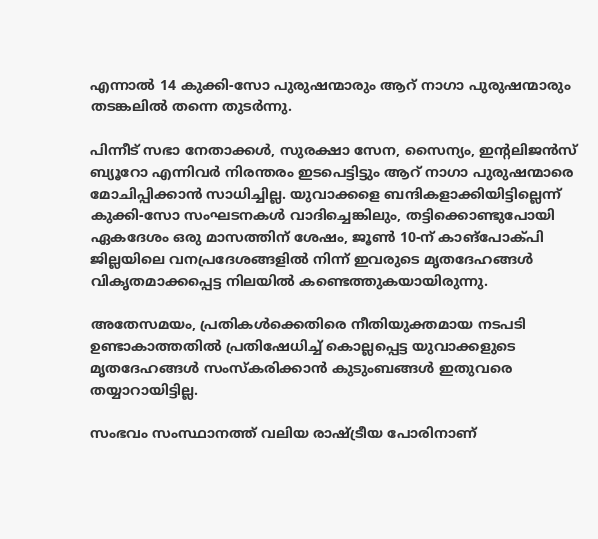എന്നാൽ 14 കുക്കി-സോ പുരുഷന്മാരും ആറ് നാഗാ പുരുഷന്മാരും തടങ്കലിൽ തന്നെ തുടർന്നു.

പിന്നീട് സഭാ നേതാക്കൾ, സുരക്ഷാ സേന, സൈന്യം, ഇന്റലിജൻസ് ബ്യൂറോ എന്നിവർ നിരന്തരം ഇടപെട്ടിട്ടും ആറ് നാഗാ പുരുഷന്മാരെ മോചിപ്പിക്കാൻ സാധിച്ചില്ല. യുവാക്കളെ ബന്ദികളാക്കിയിട്ടില്ലെന്ന് കുക്കി-സോ സംഘടനകൾ വാദിച്ചെങ്കിലും, തട്ടിക്കൊണ്ടുപോയി ഏകദേശം ഒരു മാസത്തിന് ശേഷം, ജൂൺ 10-ന് കാങ്‌പോക്പി ജില്ലയിലെ വനപ്രദേശങ്ങളിൽ നിന്ന് ഇവരുടെ മൃതദേഹങ്ങൾ വികൃതമാക്കപ്പെട്ട നിലയിൽ കണ്ടെത്തുകയായിരുന്നു.

അതേസമയം, പ്രതികൾക്കെതിരെ നീതിയുക്തമായ നടപടി ഉണ്ടാകാത്തതിൽ പ്രതിഷേധിച്ച് കൊല്ലപ്പെട്ട യുവാക്കളുടെ മൃതദേഹങ്ങൾ സംസ്‌കരിക്കാൻ കുടുംബങ്ങൾ ഇതുവരെ തയ്യാറായിട്ടില്ല.

സംഭവം സംസ്ഥാനത്ത് വലിയ രാഷ്ട്രീയ പോരിനാണ്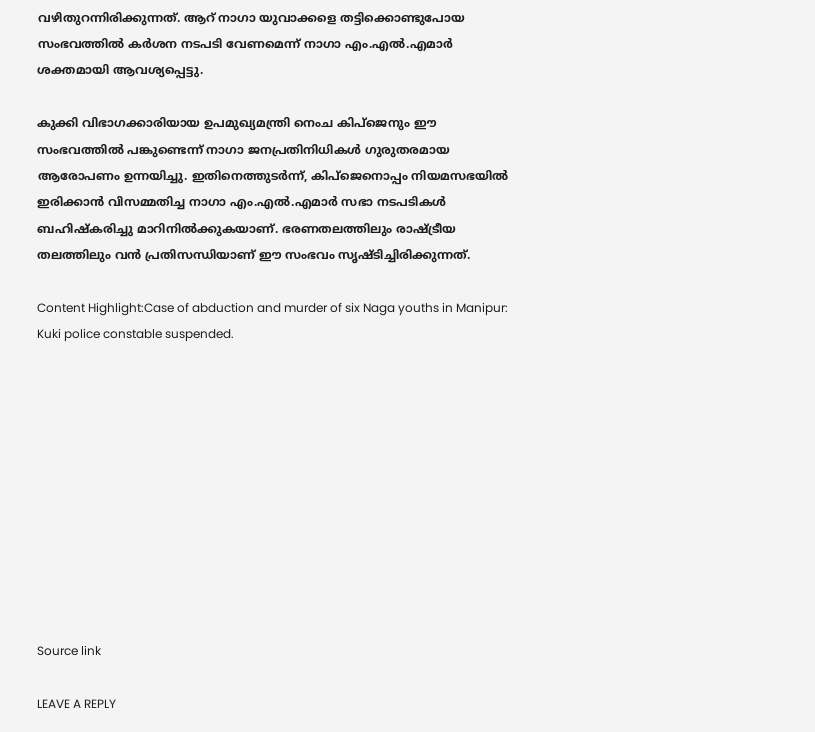വഴിതുറന്നിരിക്കുന്നത്. ആറ് നാഗാ യുവാക്കളെ തട്ടിക്കൊണ്ടുപോയ സംഭവത്തിൽ കർശന നടപടി വേണമെന്ന് നാഗാ എം.എൽ.എമാർ ശക്തമായി ആവശ്യപ്പെട്ടു.

കുക്കി വിഭാഗക്കാരിയായ ഉപമുഖ്യമന്ത്രി നെംച കിപ്‌ജെനും ഈ സംഭവത്തിൽ പങ്കുണ്ടെന്ന് നാഗാ ജനപ്രതിനിധികൾ ഗുരുതരമായ ആരോപണം ഉന്നയിച്ചു. ഇതിനെത്തുടർന്ന്, കിപ്‌ജെനൊപ്പം നിയമസഭയിൽ ഇരിക്കാൻ വിസമ്മതിച്ച നാഗാ എം.എൽ.എമാർ സഭാ നടപടികൾ ബഹിഷ്കരിച്ചു മാറിനിൽക്കുകയാണ്. ഭരണതലത്തിലും രാഷ്ട്രീയ തലത്തിലും വൻ പ്രതിസന്ധിയാണ് ഈ സംഭവം സൃഷ്ടിച്ചിരിക്കുന്നത്.

Content Highlight:Case of abduction and murder of six Naga youths in Manipur: Kuki police constable suspended.











Source link

LEAVE A REPLY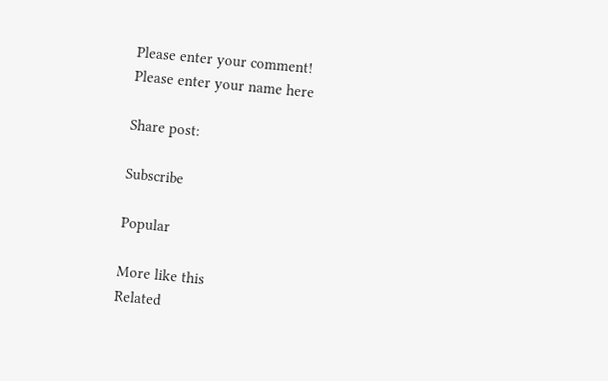Please enter your comment!
Please enter your name here

Share post:

Subscribe

Popular

More like this
Related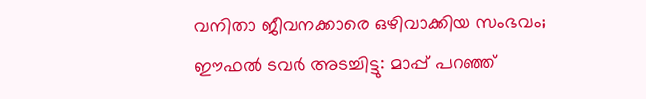വനിതാ ജീവനക്കാരെ ഒഴിവാക്കിയ സംഭവം; ഈഫല്‍ ടവര്‍ അടച്ചിട്ടു: മാപ്പ് പറഞ്ഞ്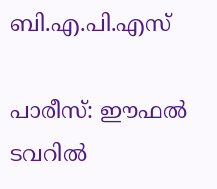ബി.എ.പി.എസ്

പാരീസ്: ഈഫല്‍ ടവറില്‍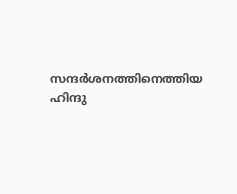സന്ദര്‍ശനത്തിനെത്തിയ ഹിന്ദു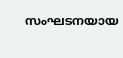സംഘടനയായ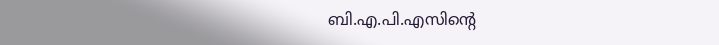ബി.എ.പി.എസിന്റെ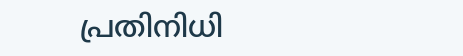പ്രതിനിധി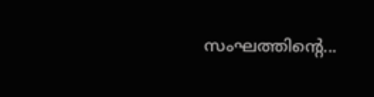സംഘത്തിന്റെ...